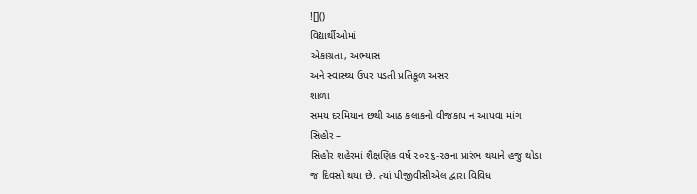![]()
વિદ્યાર્થીઓમાં
એકાગ્રતા, અભ્યાસ
અને સ્વાસ્થ્ય ઉપર પડતી પ્રતિકૂળ અસર
શાળા
સમય દરમિયાન છથી આઠ કલાકનો વીજકાપ ન આપવા માંગ
સિહોર –
સિહોર શહેરમાં શૈક્ષણિક વર્ષ ૨૦૨૬-૨૭ના પ્રારંભ થયાને હજુ થોડા
જ દિવસો થયા છે. ત્યાં પીજીવીસીએલ દ્વારા વિવિધ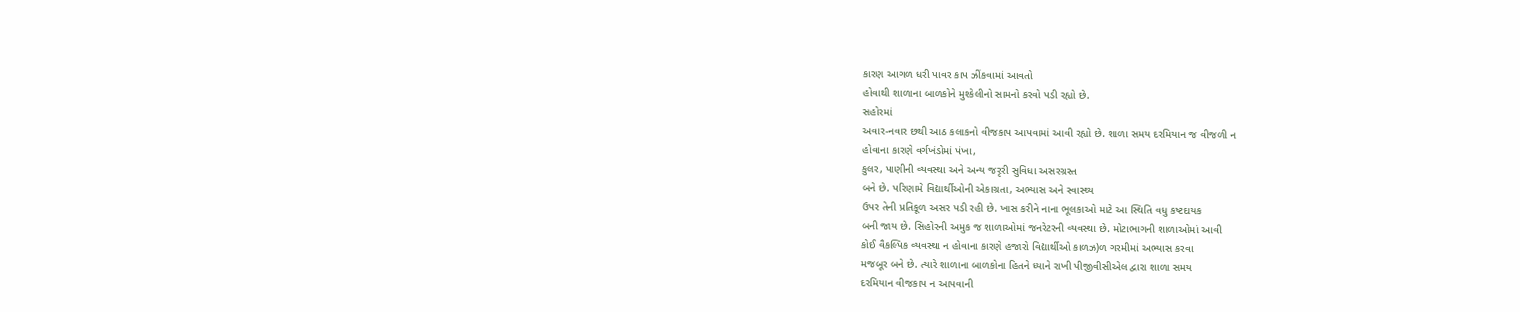કારણ આગળ ધરી પાવર કાપ ઝીંકવામાં આવતો
હોવાથી શાળાના બાળકોને મુશ્કેલીનો સામનો કરવો પડી રહ્યો છે.
સહોરમાં
અવાર-નવાર છથી આઠ કલાકનો વીજકાપ આપવામાં આવી રહ્યો છે. શાળા સમય દરમિયાન જ વીજળી ન
હોવાના કારણે વર્ગખંડોમાં પંખા,
કુલર, પાણીની વ્યવસ્થા અને અન્ય જરૃરી સુવિધા અસરગ્રસ્ત
બને છે. પરિણામે વિદ્યાર્થીઓની એકાગ્રતા, અભ્યાસ અને સ્વાસ્થ્ય
ઉપર તેની પ્રતિકૂળ અસર પડી રહી છે. ખાસ કરીને નાના ભૂલકાઓ માટે આ સ્થિતિ વધુ કષ્ટદાયક
બની જાય છે. સિહોરની અમુક જ શાળાઓમાં જનરેટરની વ્યવસ્થા છે. મોટાભાગની શાળાઓમાં આવી
કોઈ વૈકલ્પિક વ્યવસ્થા ન હોવાના કારણે હજારો વિદ્યાર્થીઓ કાળઝ)ળ ગરમીમાં અભ્યાસ કરવા
મજબૂર બને છે. ત્યારે શાળાના બાળકોના હિતને ધ્યાને રાખી પીજીવીસીએલ દ્વારા શાળા સમય
દરમિયાન વીજકાપ ન આપવાની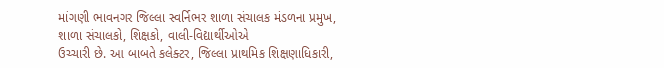માંગણી ભાવનગર જિલ્લા સ્વર્નિભર શાળા સંચાલક મંડળના પ્રમુખ,
શાળા સંચાલકો, શિક્ષકો, વાલી-વિદ્યાર્થીઓએ
ઉચ્ચારી છે. આ બાબતે કલેક્ટર, જિલ્લા પ્રાથમિક શિક્ષણાધિકારી,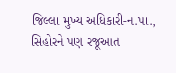જિલ્લા મુખ્ય અધિકારી-ન.પા.,
સિહોરને પણ રજૂઆત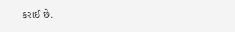કરાઈ છે.